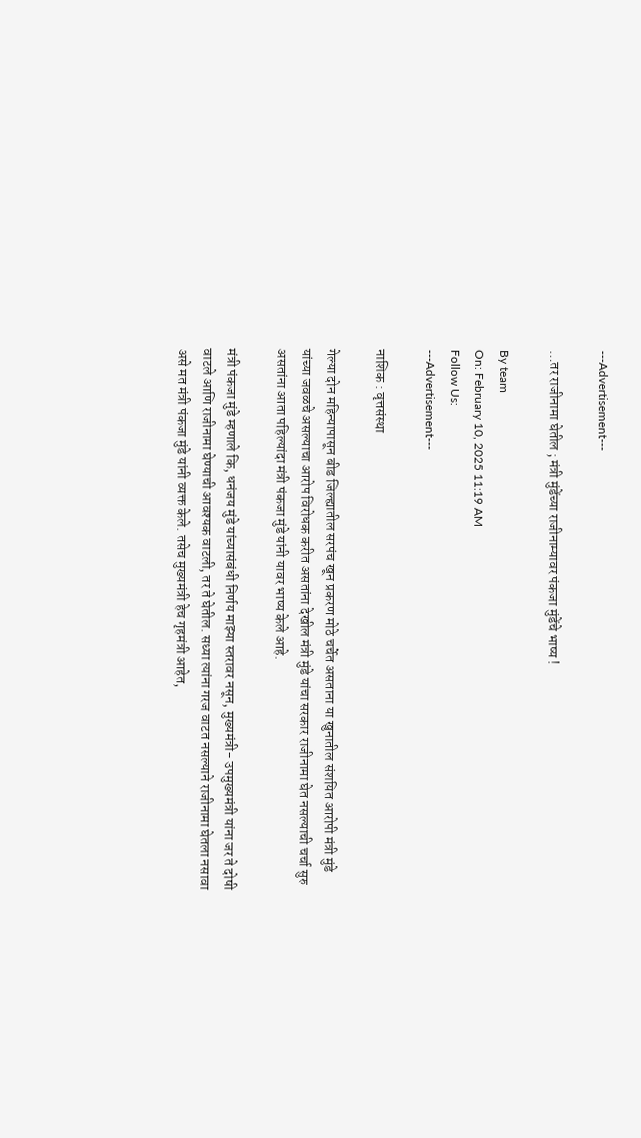---Advertisement---

…तर राजीनामा घेतील ; मंत्री मुंडेंच्या राजीनाम्यावर पंकजा मुंडेंचे भाष्य !

By team
On: February 10, 2025 11:19 AM
Follow Us:
---Advertisement---

नाशिक : वृत्तसंस्था

गेल्या दोन महिन्यापासून बीड जिल्ह्यातील सरपंच खून प्रकरण मोठे चर्चेत असताना या खुनातील संशयित आरोपी मंत्री मुंडे यांच्या जवळचे असल्याचा आरोप विरोधक करीत असतांना देखील मंत्री मुंडे यांचा सरकार राजीनामा घेत नसल्याची चर्चा सुरु असतांना आता पहिल्यांदा मंत्री पंकजा मुंडे यांनी यावर भाष्य केले आहे.

मंत्री पंकजा मुंडे म्हणाले कि, धनंजय मुंडे यांच्यासंबंधी निर्णय माझ्या स्तरावर नसून, मुख्यमंत्री- उपमुख्यमंत्री यांना जर ते दोषी वाटले आणि राजीनामा घेण्याची आवश्यक वाटली, तर ते घेतील. सध्या त्यांना गरज वाटत नसल्याने राजीनामा घेतला नसावा असे मत मंत्री पंकजा मुंडे यांनी व्यक्त केले. तसेच मुख्यमंत्री हेच गृहमंत्री आहेत,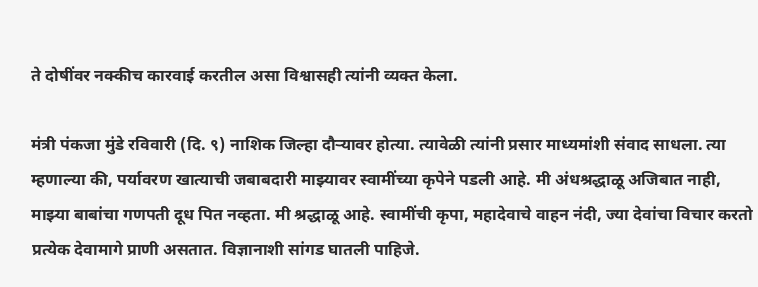ते दोषींवर नक्कीच कारवाई करतील असा विश्वासही त्यांनी व्यक्त केला.

मंत्री पंकजा मुंडे रविवारी (दि. ९) नाशिक जिल्हा दौऱ्यावर होत्या. त्यावेळी त्यांनी प्रसार माध्यमांशी संवाद साधला. त्या म्हणाल्या की, पर्यावरण खात्याची जबाबदारी माझ्यावर स्वामींच्या कृपेने पडली आहे. मी अंधश्रद्धाळू अजिबात नाही, माझ्या बाबांचा गणपती दूध पित नव्हता. मी श्रद्धाळू आहे. स्वामींची कृपा, महादेवाचे वाहन नंदी, ज्या देवांचा विचार करतो प्रत्येक देवामागे प्राणी असतात. विज्ञानाशी सांगड घातली पाहिजे.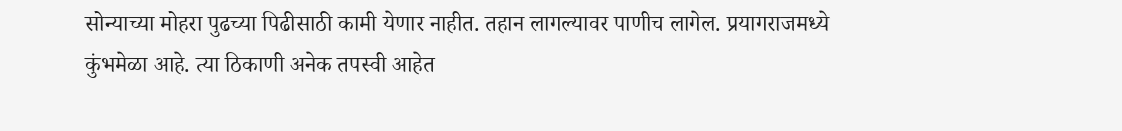सोन्याच्या मोहरा पुढच्या पिढीसाठी कामी येणार नाहीत. तहान लागल्यावर पाणीच लागेल. प्रयागराजमध्ये कुंभमेळा आहे. त्या ठिकाणी अनेक तपस्वी आहेत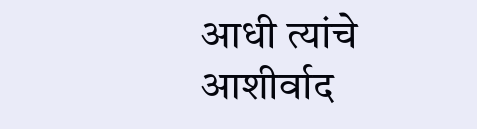आधी त्यांचे आशीर्वाद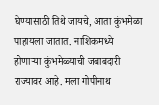घेण्यासाठी तिथे जायचे, आता कुंभमेळा पाहायला जातात. नाशिकमध्ये होणाऱ्या कुंभमेळ्याची जबाबदारी राज्यावर आहे. मला गोपीनाथ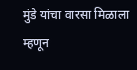मुंडे यांचा वारसा मिळाला म्हणून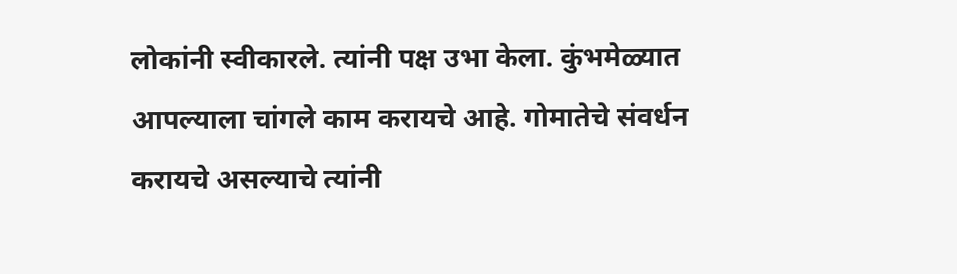लोकांनी स्वीकारले. त्यांनी पक्ष उभा केला. कुंभमेळ्यात आपल्याला चांगले काम करायचे आहे. गोमातेचे संवर्धन करायचे असल्याचे त्यांनी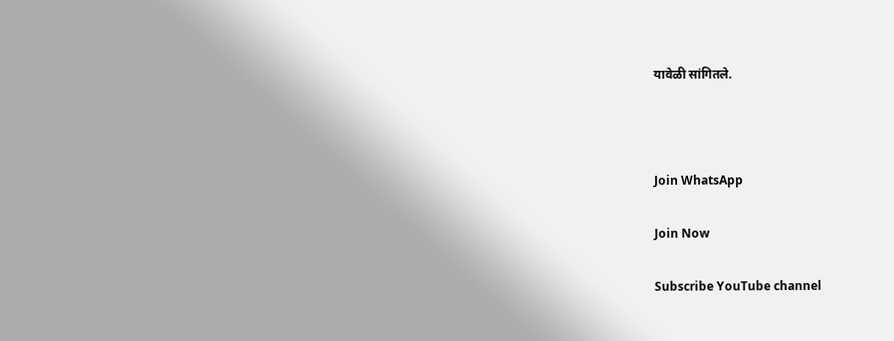यावेळी सांगितले.



Join WhatsApp

Join Now

Subscribe YouTube channel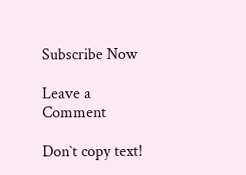Subscribe Now

Leave a Comment

Don`t copy text!